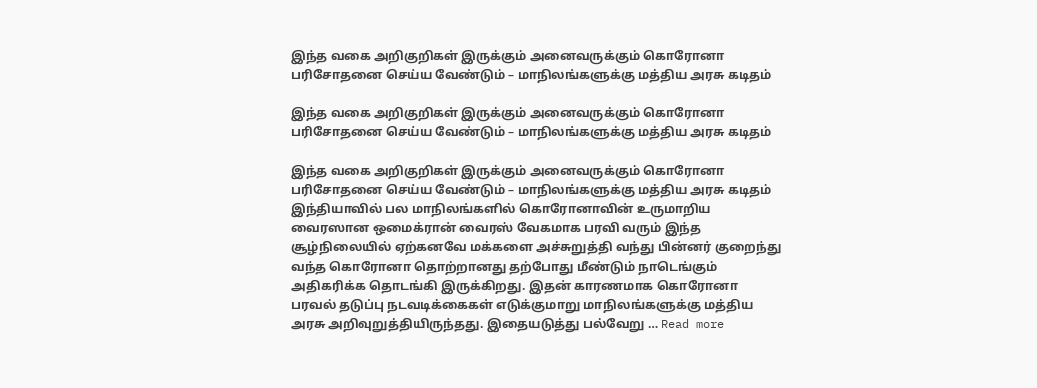இந்த வகை அறிகுறிகள் இருக்கும் அனைவருக்கும் கொரோனா பரிசோதனை செய்ய வேண்டும் – மாநிலங்களுக்கு மத்திய அரசு கடிதம்

இந்த வகை அறிகுறிகள் இருக்கும் அனைவருக்கும் கொரோனா பரிசோதனை செய்ய வேண்டும் – மாநிலங்களுக்கு மத்திய அரசு கடிதம்

இந்த வகை அறிகுறிகள் இருக்கும் அனைவருக்கும் கொரோனா பரிசோதனை செய்ய வேண்டும் – மாநிலங்களுக்கு மத்திய அரசு கடிதம் இந்தியாவில் பல மாநிலங்களில் கொரோனாவின் உருமாறிய வைரஸான ஒமைக்ரான் வைரஸ் வேகமாக பரவி வரும் இந்த சூழ்நிலையில் ஏற்கனவே மக்களை அச்சுறுத்தி வந்து பின்னர் குறைந்து வந்த கொரோனா தொற்றானது தற்போது மீண்டும் நாடெங்கும் அதிகரிக்க தொடங்கி இருக்கிறது. இதன் காரணமாக கொரோனா பரவல் தடுப்பு நடவடிக்கைகள் எடுக்குமாறு மாநிலங்களுக்கு மத்திய அரசு அறிவுறுத்தியிருந்தது. இதையடுத்து பல்வேறு … Read more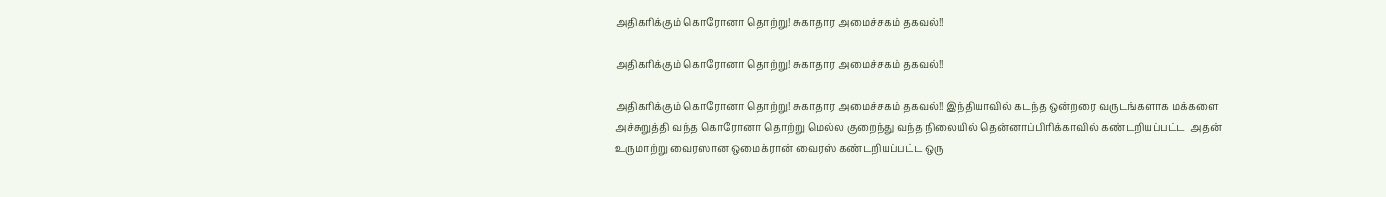அதிகரிக்கும் கொரோனா தொற்று! சுகாதார அமைச்சகம் தகவல்!!

அதிகரிக்கும் கொரோனா தொற்று! சுகாதார அமைச்சகம் தகவல்!!

அதிகரிக்கும் கொரோனா தொற்று! சுகாதார அமைச்சகம் தகவல்!! இந்தியாவில் கடந்த ஒன்றரை வருடங்களாக மக்களை அச்சுறுத்தி வந்த கொரோனா தொற்று மெல்ல குறைந்து வந்த நிலையில் தென்னாப்பிரிக்காவில் கண்டறியப்பட்ட  அதன் உருமாற்று வைரஸான ஒமைக்ரான் வைரஸ் கண்டறியப்பட்ட ஒரு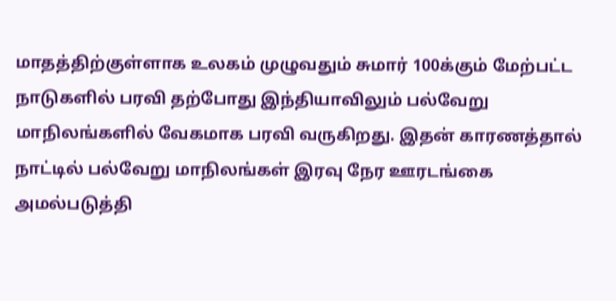மாதத்திற்குள்ளாக உலகம் முழுவதும் சுமார் 100க்கும் மேற்பட்ட நாடுகளில் பரவி தற்போது இந்தியாவிலும் பல்வேறு மாநிலங்களில் வேகமாக பரவி வருகிறது. இதன் காரணத்தால் நாட்டில் பல்வேறு மாநிலங்கள் இரவு நேர ஊரடங்கை அமல்படுத்தி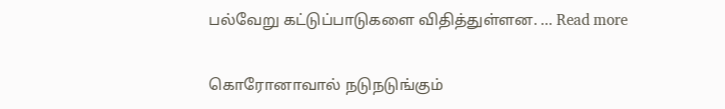பல்வேறு கட்டுப்பாடுகளை விதித்துள்ளன. … Read more

கொரோனாவால் நடுநடுங்கும்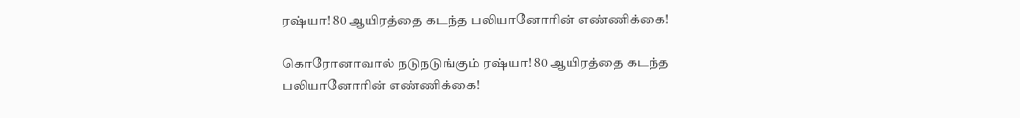ரஷ்யா! 80 ஆயிரத்தை கடந்த பலியானோரின் எண்ணிக்கை!

கொரோனாவால் நடுநடுங்கும் ரஷ்யா! 80 ஆயிரத்தை கடந்த பலியானோரின் எண்ணிக்கை!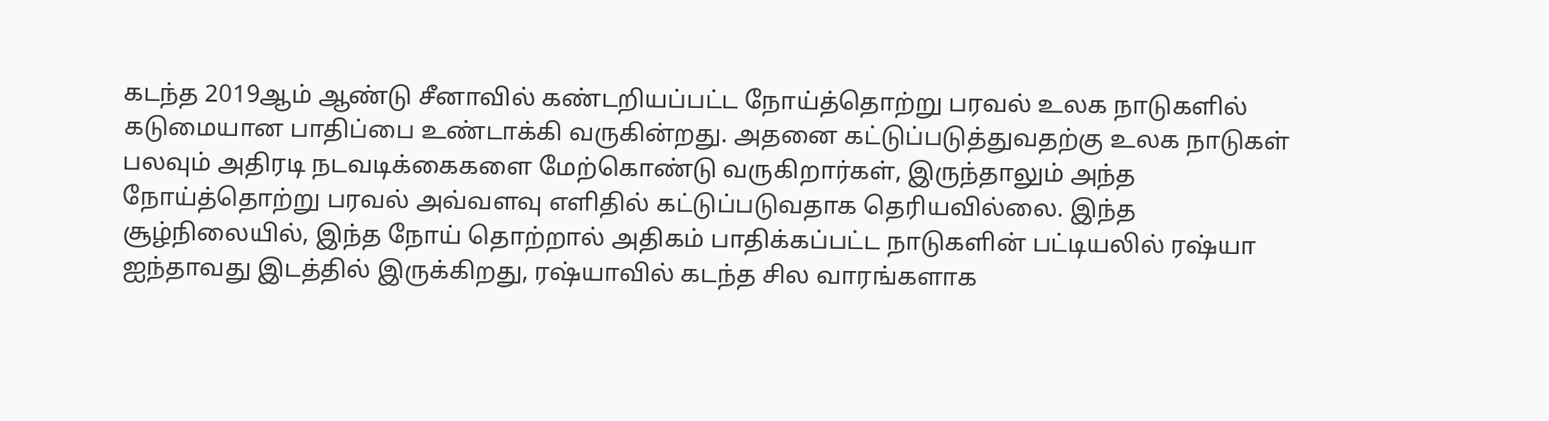கடந்த 2019ஆம் ஆண்டு சீனாவில் கண்டறியப்பட்ட நோய்த்தொற்று பரவல் உலக நாடுகளில் கடுமையான பாதிப்பை உண்டாக்கி வருகின்றது. அதனை கட்டுப்படுத்துவதற்கு உலக நாடுகள் பலவும் அதிரடி நடவடிக்கைகளை மேற்கொண்டு வருகிறார்கள், இருந்தாலும் அந்த நோய்த்தொற்று பரவல் அவ்வளவு எளிதில் கட்டுப்படுவதாக தெரியவில்லை. இந்த சூழ்நிலையில், இந்த நோய் தொற்றால் அதிகம் பாதிக்கப்பட்ட நாடுகளின் பட்டியலில் ரஷ்யா ஐந்தாவது இடத்தில் இருக்கிறது, ரஷ்யாவில் கடந்த சில வாரங்களாக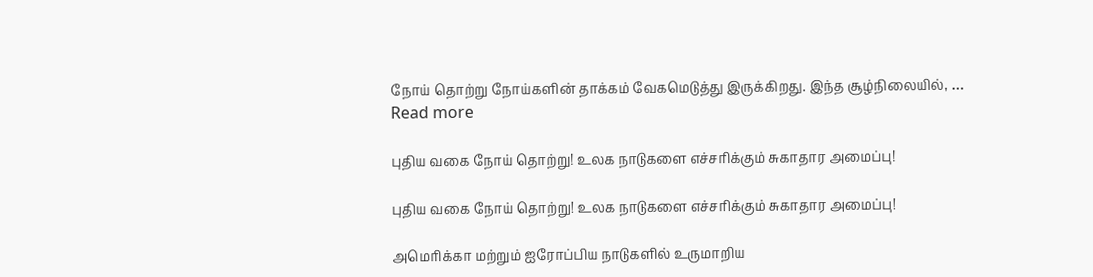நோய் தொற்று நோய்களின் தாக்கம் வேகமெடுத்து இருக்கிறது. இந்த சூழ்நிலையில், … Read more

புதிய வகை நோய் தொற்று! உலக நாடுகளை எச்சரிக்கும் சுகாதார அமைப்பு!

புதிய வகை நோய் தொற்று! உலக நாடுகளை எச்சரிக்கும் சுகாதார அமைப்பு!

அமெரிக்கா மற்றும் ஐரோப்பிய நாடுகளில் உருமாறிய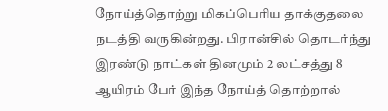நோய்த்தொற்று மிகப்பெரிய தாக்குதலை நடத்தி வருகின்றது. பிரான்சில் தொடர்ந்து இரண்டு நாட்கள் தினமும் 2 லட்சத்து 8 ஆயிரம் பேர் இந்த நோய்த் தொற்றால்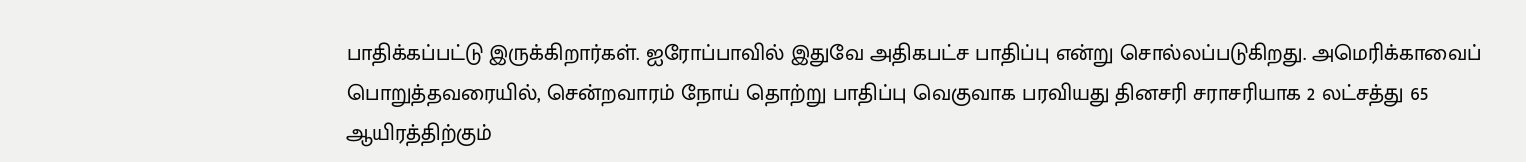பாதிக்கப்பட்டு இருக்கிறார்கள். ஐரோப்பாவில் இதுவே அதிகபட்ச பாதிப்பு என்று சொல்லப்படுகிறது. அமெரிக்காவைப் பொறுத்தவரையில், சென்றவாரம் நோய் தொற்று பாதிப்பு வெகுவாக பரவியது தினசரி சராசரியாக 2 லட்சத்து 65 ஆயிரத்திற்கும்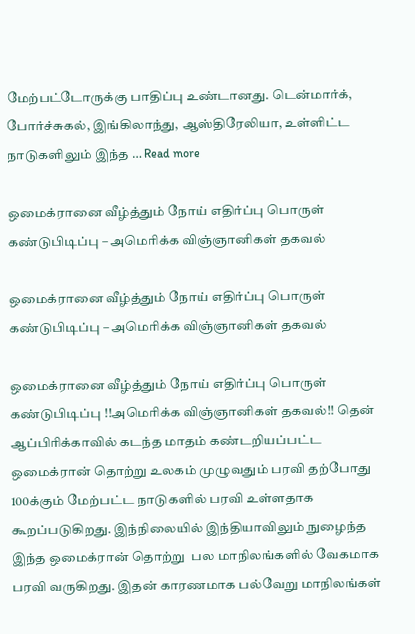மேற்பட்டோருக்கு பாதிப்பு உண்டானது. டென்மார்க், போர்ச்சுகல், இங்கிலாந்து, ஆஸ்திரேலியா, உள்ளிட்ட நாடுகளிலும் இந்த … Read more

ஒமைக்ரானை வீழ்த்தும் நோய் எதிர்ப்பு பொருள் கண்டுபிடிப்பு – அமெரிக்க விஞ்ஞானிகள் தகவல்

ஒமைக்ரானை வீழ்த்தும் நோய் எதிர்ப்பு பொருள் கண்டுபிடிப்பு – அமெரிக்க விஞ்ஞானிகள் தகவல்

ஒமைக்ரானை வீழ்த்தும் நோய் எதிர்ப்பு பொருள் கண்டுபிடிப்பு !!அமெரிக்க விஞ்ஞானிகள் தகவல்!! தென் ஆப்பிரிக்காவில் கடந்த மாதம் கண்டறியப்பட்ட ஒமைக்ரான் தொற்று உலகம் முழுவதும் பரவி தற்போது 100க்கும் மேற்பட்ட நாடுகளில் பரவி உள்ளதாக கூறப்படுகிறது. இந்நிலையில் இந்தியாவிலும் நுழைந்த இந்த ஒமைக்ரான் தொற்று  பல மாநிலங்களில் வேகமாக பரவி வருகிறது. இதன் காரணமாக பல்வேறு மாநிலங்கள்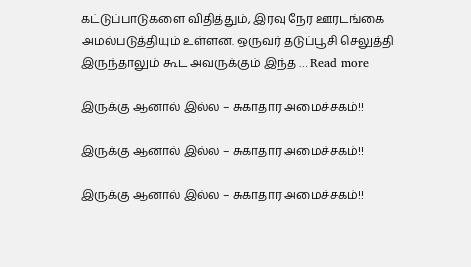கட்டுப்பாடுகளை விதித்தும், இரவு நேர ஊரடங்கை அமல்படுத்தியும் உள்ளன. ஒருவர் தடுப்பூசி செலுத்தி இருந்தாலும் கூட அவருக்கும் இந்த … Read more

இருக்கு ஆனால் இல்ல – சுகாதார அமைச்சகம்!!

இருக்கு ஆனால் இல்ல – சுகாதார அமைச்சகம்!!

இருக்கு ஆனால் இல்ல – சுகாதார அமைச்சகம்!!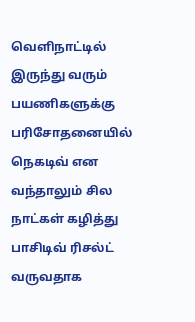வெளிநாட்டில் இருந்து வரும் பயணிகளுக்கு பரிசோதனையில் நெகடிவ் என வந்தாலும் சில நாட்கள் கழித்து பாசிடிவ் ரிசல்ட் வருவதாக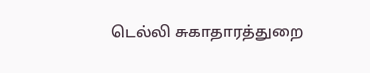டெல்லி சுகாதாரத்துறை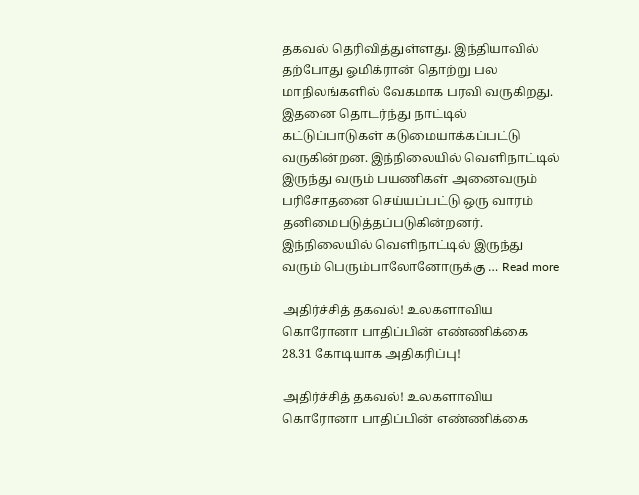தகவல் தெரிவித்துள்ளது. இந்தியாவில் தற்போது ஓமிக்ரான் தொற்று பல மாநிலங்களில் வேகமாக பரவி வருகிறது. இதனை தொடர்ந்து நாட்டில் கட்டுப்பாடுகள் கடுமையாக்கப்பட்டு வருகின்றன. இந்நிலையில் வெளிநாட்டில் இருந்து வரும் பயணிகள் அனைவரும் பரிசோதனை செய்யப்பட்டு ஒரு வாரம் தனிமைபடுத்தப்படுகின்றனர். இந்நிலையில் வெளிநாட்டில் இருந்து வரும் பெரும்பாலோனோருக்கு … Read more

அதிர்ச்சித் தகவல்! உலகளாவிய கொரோனா பாதிப்பின் எண்ணிக்கை 28.31 கோடியாக அதிகரிப்பு!

அதிர்ச்சித் தகவல்! உலகளாவிய கொரோனா பாதிப்பின் எண்ணிக்கை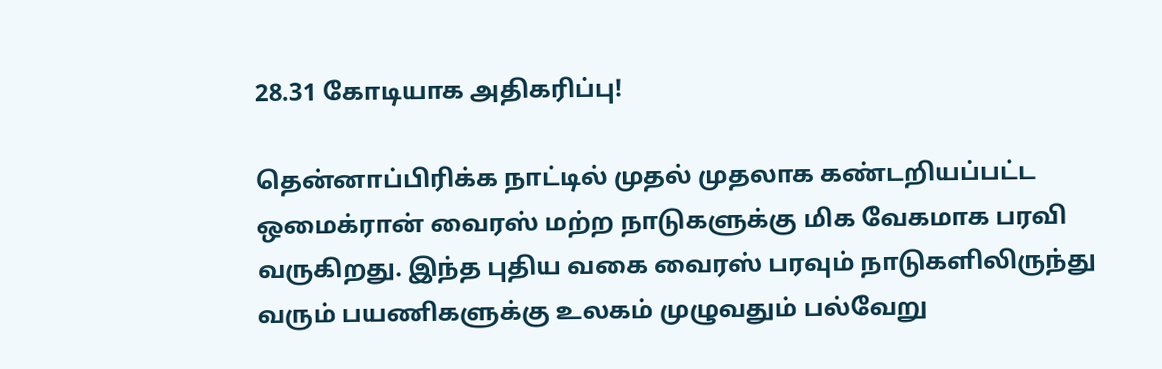28.31 கோடியாக அதிகரிப்பு!

தென்னாப்பிரிக்க நாட்டில் முதல் முதலாக கண்டறியப்பட்ட ஒமைக்ரான் வைரஸ் மற்ற நாடுகளுக்கு மிக வேகமாக பரவி வருகிறது. இந்த புதிய வகை வைரஸ் பரவும் நாடுகளிலிருந்து வரும் பயணிகளுக்கு உலகம் முழுவதும் பல்வேறு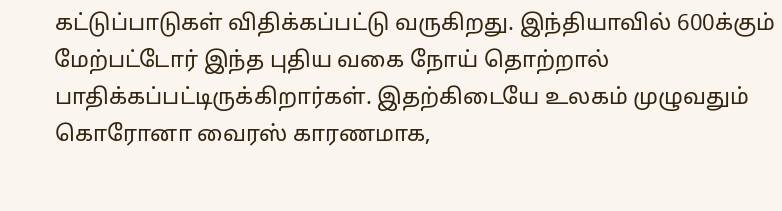கட்டுப்பாடுகள் விதிக்கப்பட்டு வருகிறது. இந்தியாவில் 600க்கும் மேற்பட்டோர் இந்த புதிய வகை நோய் தொற்றால் பாதிக்கப்பட்டிருக்கிறார்கள். இதற்கிடையே உலகம் முழுவதும் கொரோனா வைரஸ் காரணமாக,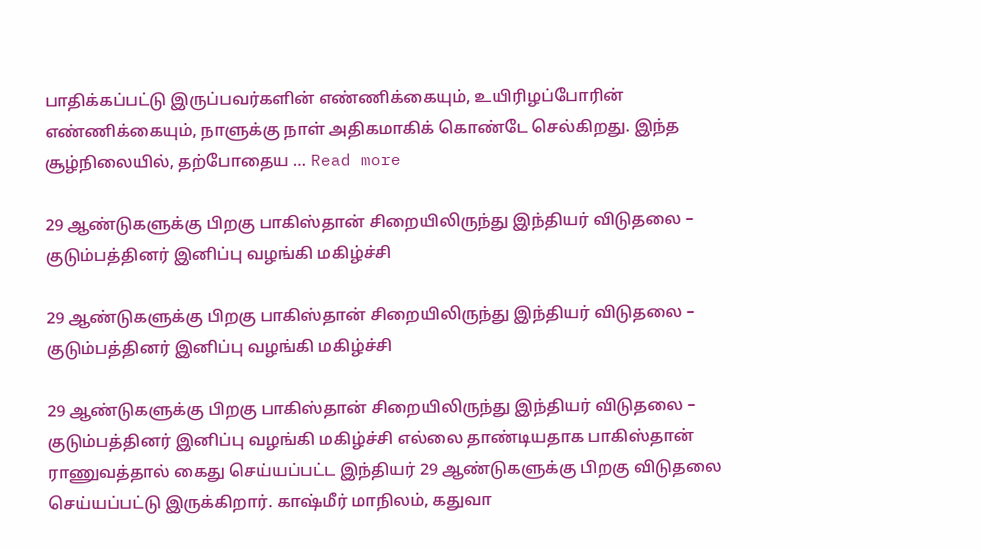பாதிக்கப்பட்டு இருப்பவர்களின் எண்ணிக்கையும், உயிரிழப்போரின் எண்ணிக்கையும், நாளுக்கு நாள் அதிகமாகிக் கொண்டே செல்கிறது. இந்த சூழ்நிலையில், தற்போதைய … Read more

29 ஆண்டுகளுக்கு பிறகு பாகிஸ்தான் சிறையிலிருந்து இந்தியர் விடுதலை – குடும்பத்தினர் இனிப்பு வழங்கி மகிழ்ச்சி

29 ஆண்டுகளுக்கு பிறகு பாகிஸ்தான் சிறையிலிருந்து இந்தியர் விடுதலை – குடும்பத்தினர் இனிப்பு வழங்கி மகிழ்ச்சி

29 ஆண்டுகளுக்கு பிறகு பாகிஸ்தான் சிறையிலிருந்து இந்தியர் விடுதலை – குடும்பத்தினர் இனிப்பு வழங்கி மகிழ்ச்சி எல்லை தாண்டியதாக பாகிஸ்தான் ராணுவத்தால் கைது செய்யப்பட்ட இந்தியர் 29 ஆண்டுகளுக்கு பிறகு விடுதலை செய்யப்பட்டு இருக்கிறார். காஷ்மீர் மாநிலம், கதுவா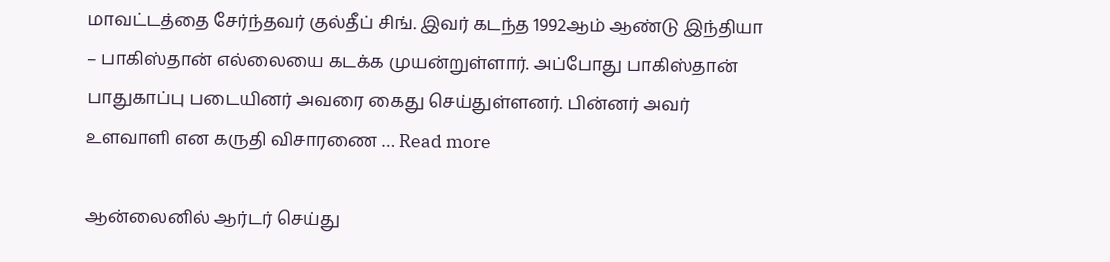மாவட்டத்தை சேர்ந்தவர் குல்தீப் சிங். இவர் கடந்த 1992ஆம் ஆண்டு இந்தியா – பாகிஸ்தான் எல்லையை கடக்க முயன்றுள்ளார். அப்போது பாகிஸ்தான் பாதுகாப்பு படையினர் அவரை கைது செய்துள்ளனர். பின்னர் அவர் உளவாளி என கருதி விசாரணை … Read more

ஆன்லைனில் ஆர்டர் செய்து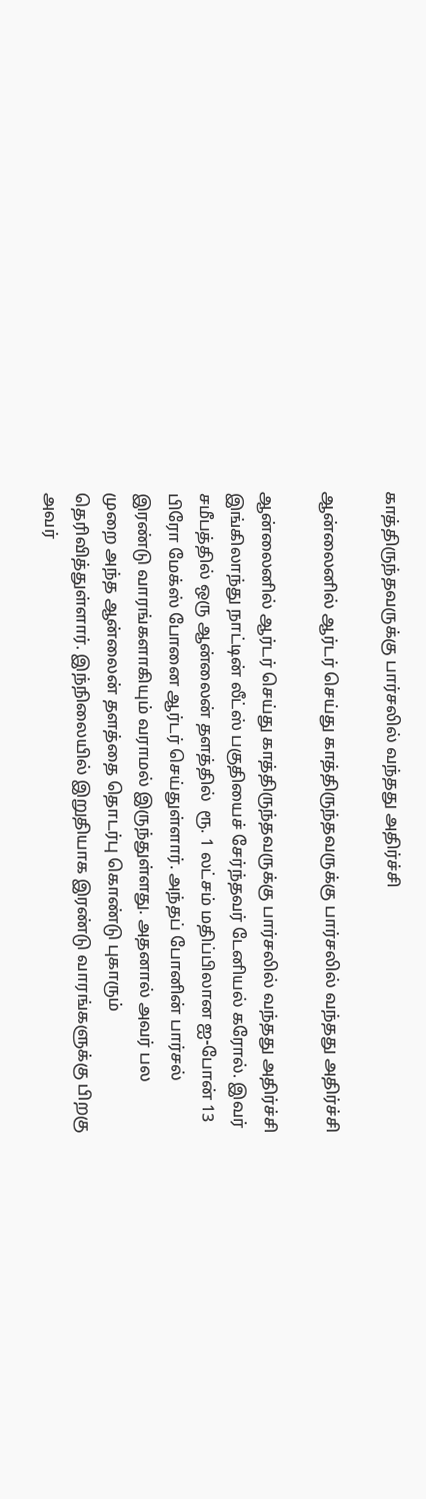காத்திருந்தவருக்கு பார்சலில் வந்தது அதிர்ச்சி

ஆன்லைனில் ஆர்டர் செய்து காத்திருந்தவருக்கு பார்சலில் வந்தது அதிர்ச்சி

ஆன்லைனில் ஆர்டர் செய்து காத்திருந்தவருக்கு பார்சலில் வந்தது அதிர்ச்சி இங்கிலாந்து நாட்டின் லீட்ஸ் பகுதியைச் சேர்ந்தவர் டேனியல் கரோல். இவர் சமீபத்தில் ஒரு ஆன்லைன் தளத்தில்  ரூ. 1 லட்சம் மதிப்பிலான ஐ-போன் 13 பிரோ மேக்ஸ் போனை ஆர்டர் செய்துள்ளார். அந்தப் போனின் பார்சல்  இரண்டு வாரங்களாகியும் வராமல் இருந்துள்ளது. அதனால் அவர் பல முறை அந்த ஆன்லைன் தளத்தை தொடர்பு கொண்டு புகாரும் தெரிவித்துள்ளார். இந்நிலையில் இறுதியாக இரண்டு வாரங்களுக்கு பிறகு அவர்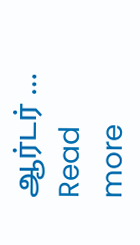ஆர்டர் … Read more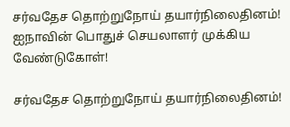சர்வதேச தொற்றுநோய் தயார்நிலைதினம்! ஐநாவின் பொதுச் செயலாளர் முக்கிய வேண்டுகோள்!

சர்வதேச தொற்றுநோய் தயார்நிலைதினம்!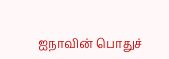ஐநாவின் பொதுச்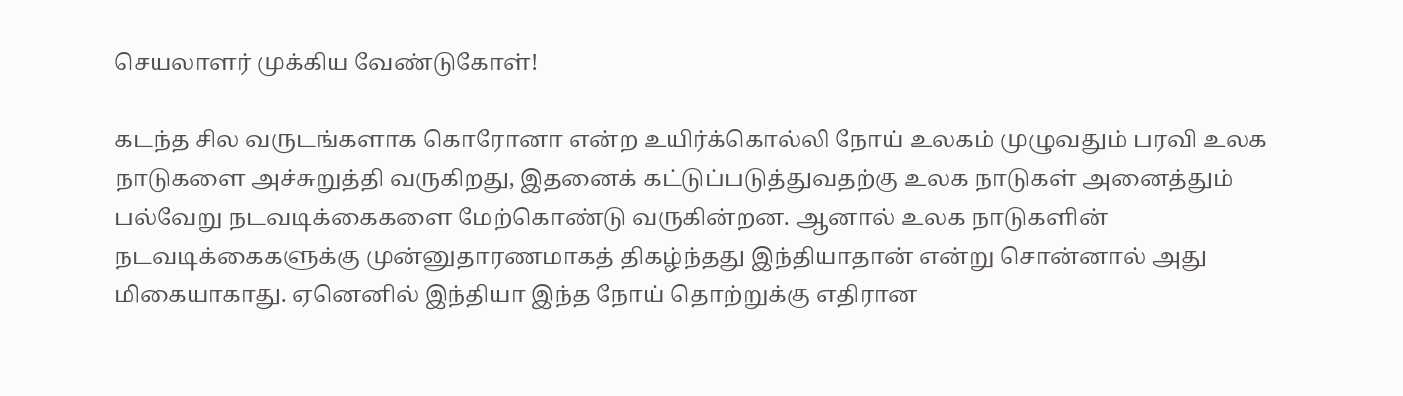செயலாளர் முக்கிய வேண்டுகோள்!

கடந்த சில வருடங்களாக கொரோனா என்ற உயிர்க்கொல்லி நோய் உலகம் முழுவதும் பரவி உலக நாடுகளை அச்சுறுத்தி வருகிறது, இதனைக் கட்டுப்படுத்துவதற்கு உலக நாடுகள் அனைத்தும் பல்வேறு நடவடிக்கைகளை மேற்கொண்டு வருகின்றன. ஆனால் உலக நாடுகளின் நடவடிக்கைகளுக்கு முன்னுதாரணமாகத் திகழ்ந்தது இந்தியாதான் என்று சொன்னால் அது மிகையாகாது. ஏனெனில் இந்தியா இந்த நோய் தொற்றுக்கு எதிரான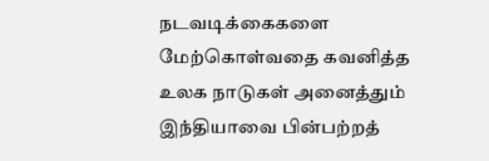நடவடிக்கைகளை மேற்கொள்வதை கவனித்த உலக நாடுகள் அனைத்தும் இந்தியாவை பின்பற்றத்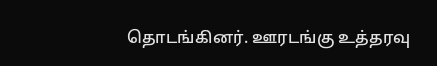தொடங்கினர். ஊரடங்கு உத்தரவு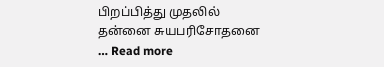பிறப்பித்து முதலில் தன்னை சுயபரிசோதனை … Read more